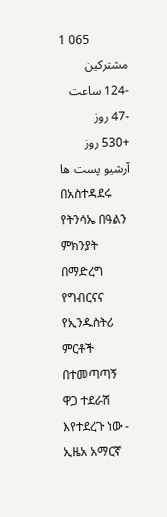1 065
مشترکین
-124 ساعت
-47 روز
+530 روز
آرشیو پست ها
በአስተዳደሩ የትንሳኤ በዓልን ምክንያት በማድረግ የግብርናና የኢንዱስትሪ ምርቶች በተመጣጣኝ ዋጋ ተደራሽ እየተደረጉ ነው - ኢዜአ አማርኛ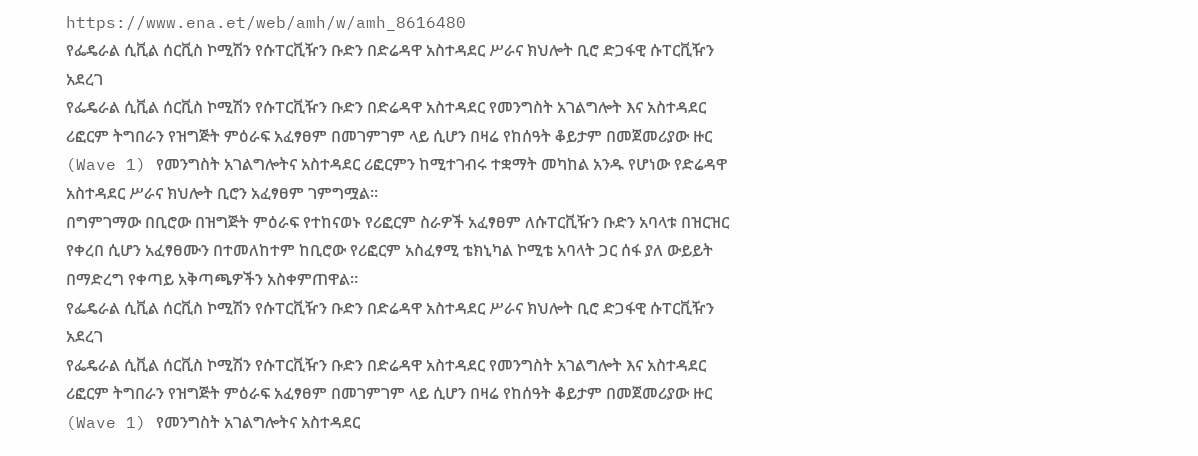https://www.ena.et/web/amh/w/amh_8616480
የፌዴራል ሲቪል ሰርቪስ ኮሚሽን የሱፐርቪዥን ቡድን በድሬዳዋ አስተዳደር ሥራና ክህሎት ቢሮ ድጋፋዊ ሱፐርቪዥን አደረገ
የፌዴራል ሲቪል ሰርቪስ ኮሚሽን የሱፐርቪዥን ቡድን በድሬዳዋ አስተዳደር የመንግስት አገልግሎት እና አስተዳደር ሪፎርም ትግበራን የዝግጅት ምዕራፍ አፈፃፀም በመገምገም ላይ ሲሆን በዛሬ የከሰዓት ቆይታም በመጀመሪያው ዙር (Wave 1) የመንግስት አገልግሎትና አስተዳደር ሪፎርምን ከሚተገብሩ ተቋማት መካከል አንዱ የሆነው የድሬዳዋ አስተዳደር ሥራና ክህሎት ቢሮን አፈፃፀም ገምግሟል።
በግምገማው በቢሮው በዝግጅት ምዕራፍ የተከናወኑ የሪፎርም ስራዎች አፈፃፀም ለሱፐርቪዥን ቡድን አባላቱ በዝርዝር የቀረበ ሲሆን አፈፃፀሙን በተመለከተም ከቢሮው የሪፎርም አስፈፃሚ ቴክኒካል ኮሚቴ አባላት ጋር ሰፋ ያለ ውይይት በማድረግ የቀጣይ አቅጣጫዎችን አስቀምጠዋል።
የፌዴራል ሲቪል ሰርቪስ ኮሚሽን የሱፐርቪዥን ቡድን በድሬዳዋ አስተዳደር ሥራና ክህሎት ቢሮ ድጋፋዊ ሱፐርቪዥን አደረገ
የፌዴራል ሲቪል ሰርቪስ ኮሚሽን የሱፐርቪዥን ቡድን በድሬዳዋ አስተዳደር የመንግስት አገልግሎት እና አስተዳደር ሪፎርም ትግበራን የዝግጅት ምዕራፍ አፈፃፀም በመገምገም ላይ ሲሆን በዛሬ የከሰዓት ቆይታም በመጀመሪያው ዙር (Wave 1) የመንግስት አገልግሎትና አስተዳደር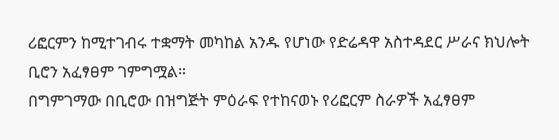ሪፎርምን ከሚተገብሩ ተቋማት መካከል አንዱ የሆነው የድሬዳዋ አስተዳደር ሥራና ክህሎት ቢሮን አፈፃፀም ገምግሟል።
በግምገማው በቢሮው በዝግጅት ምዕራፍ የተከናወኑ የሪፎርም ስራዎች አፈፃፀም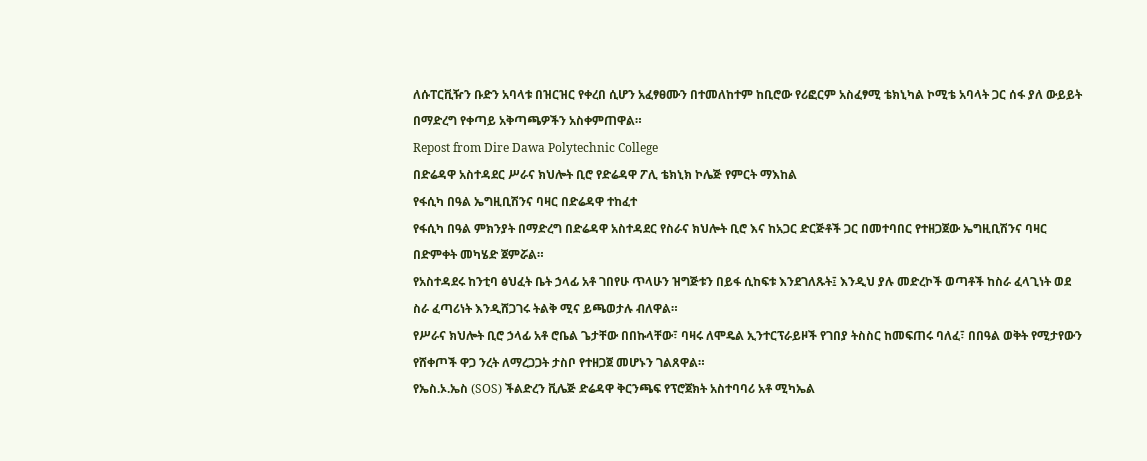ለሱፐርቪዥን ቡድን አባላቱ በዝርዝር የቀረበ ሲሆን አፈፃፀሙን በተመለከተም ከቢሮው የሪፎርም አስፈፃሚ ቴክኒካል ኮሚቴ አባላት ጋር ሰፋ ያለ ውይይት በማድረግ የቀጣይ አቅጣጫዎችን አስቀምጠዋል።
Repost from Dire Dawa Polytechnic College
በድሬዳዋ አስተዳደር ሥራና ክህሎት ቢሮ የድሬዳዋ ፖሊ ቴክኒክ ኮሌጅ የምርት ማእከል
የፋሲካ በዓል ኤግዚቢሽንና ባዛር በድሬዳዋ ተከፈተ
የፋሲካ በዓል ምክንያት በማድረግ በድሬዳዋ አስተዳደር የስራና ክህሎት ቢሮ እና ከአጋር ድርጅቶች ጋር በመተባበር የተዘጋጀው ኤግዚቢሽንና ባዛር በድምቀት መካሄድ ጀምሯል።
የአስተዳደሩ ከንቲባ ፅህፈት ቤት ኃላፊ አቶ ገበየሁ ጥላሁን ዝግጅቱን በይፋ ሲከፍቱ እንደገለጹት፤ እንዲህ ያሉ መድረኮች ወጣቶች ከስራ ፈላጊነት ወደ ስራ ፈጣሪነት እንዲሸጋገሩ ትልቅ ሚና ይጫወታሉ ብለዋል።
የሥራና ክህሎት ቢሮ ኃላፊ አቶ ሮቤል ጌታቸው በበኩላቸው፣ ባዛሩ ለሞዴል ኢንተርፕራይዞች የገበያ ትስስር ከመፍጠሩ ባለፈ፣ በበዓል ወቅት የሚታየውን የሸቀጦች ዋጋ ንረት ለማረጋጋት ታስቦ የተዘጋጀ መሆኑን ገልጸዋል።
የኤስ.ኦ.ኤስ (SOS) ችልድረን ቪሌጅ ድሬዳዋ ቅርንጫፍ የፕሮጀክት አስተባባሪ አቶ ሚካኤል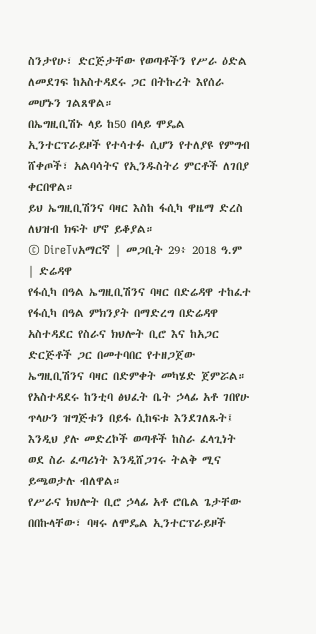ስንታየሁ፣ ድርጅታቸው የወጣቶችን የሥራ ዕድል ለመደገፍ ከአስተዳደሩ ጋር በትኩረት እየሰራ መሆኑን ገልጸዋል።
በኤግዚቢሽኑ ላይ ከ50 በላይ ሞዴል ኢንተርፕራይዞች የተሳተፉ ሲሆን የተለያዩ የምግብ ሸቀጦች፣ አልባሳትና የኢንዱስትሪ ምርቶች ለገበያ ቀርበዋል።
ይህ ኤግዚቢሽንና ባዛር እስከ ፋሲካ ዋዜማ ድረስ ለህዝብ ክፍት ሆኖ ይቆያል።
© DireTvአማርኛ | መጋቢት 29፥ 2018 ዓ.ም | ድሬዳዋ
የፋሲካ በዓል ኤግዚቢሽንና ባዛር በድሬዳዋ ተከፈተ
የፋሲካ በዓል ምክንያት በማድረግ በድሬዳዋ አስተዳደር የስራና ክህሎት ቢሮ እና ከአጋር ድርጅቶች ጋር በመተባበር የተዘጋጀው ኤግዚቢሽንና ባዛር በድምቀት መካሄድ ጀምሯል።
የአስተዳደሩ ከንቲባ ፅህፈት ቤት ኃላፊ አቶ ገበየሁ ጥላሁን ዝግጅቱን በይፋ ሲከፍቱ እንደገለጹት፤ እንዲህ ያሉ መድረኮች ወጣቶች ከስራ ፈላጊነት ወደ ስራ ፈጣሪነት እንዲሸጋገሩ ትልቅ ሚና ይጫወታሉ ብለዋል።
የሥራና ክህሎት ቢሮ ኃላፊ አቶ ሮቤል ጌታቸው በበኩላቸው፣ ባዛሩ ለሞዴል ኢንተርፕራይዞች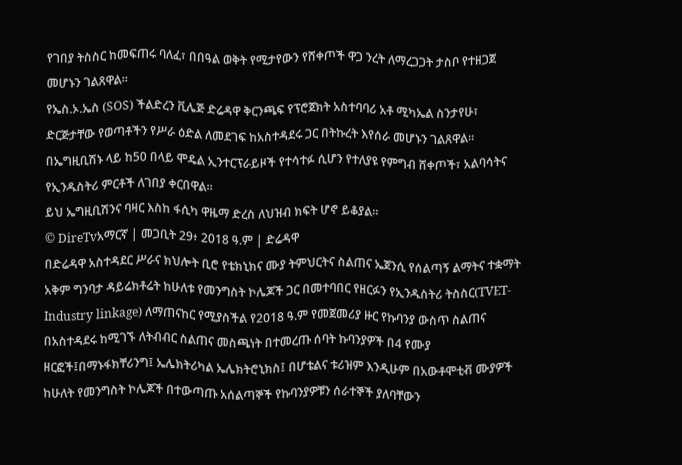የገበያ ትስስር ከመፍጠሩ ባለፈ፣ በበዓል ወቅት የሚታየውን የሸቀጦች ዋጋ ንረት ለማረጋጋት ታስቦ የተዘጋጀ መሆኑን ገልጸዋል።
የኤስ.ኦ.ኤስ (SOS) ችልድረን ቪሌጅ ድሬዳዋ ቅርንጫፍ የፕሮጀክት አስተባባሪ አቶ ሚካኤል ስንታየሁ፣ ድርጅታቸው የወጣቶችን የሥራ ዕድል ለመደገፍ ከአስተዳደሩ ጋር በትኩረት እየሰራ መሆኑን ገልጸዋል።
በኤግዚቢሽኑ ላይ ከ50 በላይ ሞዴል ኢንተርፕራይዞች የተሳተፉ ሲሆን የተለያዩ የምግብ ሸቀጦች፣ አልባሳትና የኢንዱስትሪ ምርቶች ለገበያ ቀርበዋል።
ይህ ኤግዚቢሽንና ባዛር እስከ ፋሲካ ዋዜማ ድረስ ለህዝብ ክፍት ሆኖ ይቆያል።
© DireTvአማርኛ | መጋቢት 29፥ 2018 ዓ.ም | ድሬዳዋ
በድሬዳዋ አስተዳደር ሥራና ክህሎት ቢሮ የቴክኒክና ሙያ ትምህርትና ስልጠና ኤጀንሲ የሰልጣኝ ልማትና ተቋማት አቅም ግንባታ ዳይሬክቶሬት ከሁለቱ የመንግስት ኮሌጆች ጋር በመተባበር የዘርፉን የኢንዱስትሪ ትስስር(TVET-Industry linkage) ለማጠናከር የሚያስችል የ2018 ዓ.ም የመጀመሪያ ዙር የኩባንያ ውስጥ ስልጠና በአስተዳደሩ ከሚገኙ ለትብብር ስልጠና መስጫነት በተመረጡ ሰባት ኩባንያዎች በ4 የሙያ ዘርፎች፤በማኑፋክቸሪንግ፤ ኤሌክትሪካል ኤሌክትሮኒክስ፤ በሆቴልና ቱሪዝም እንዲሁም በአውቶሞቲቭ ሙያዎች ከሁለት የመንግስት ኮሌጆች በተውጣጡ አሰልጣኞች የኩባንያዎቹን ሰራተኞች ያለባቸውን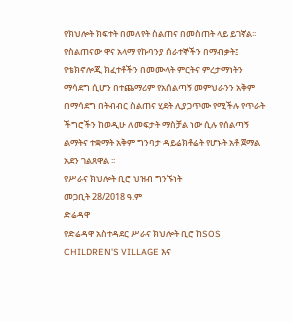የክህሎት ክፍተት በመለየት ስልጠና በመስጠት ላይ ይገኛል፡፡
የስልጠናው ዋና አላማ የኩባንያ ሰራተኞችን በማብቃት፤ የቴክኖሎጂ ክፈተቶችን በመሙላት ምርትና ምረታማነትን ማሳደግ ሲሆን በተጨማሪም የአሰልጣኝ መምህራንን አቅም በማሳደግ በትብብር ስልጠና ሂደት ሊያጋጥሙ የሚችሉ የጥራት ችግሮችን ከወዲሁ ለመፍታት ማስቻል ነው ሲሉ የሰልጣኝ ልማትና ተቋማት አቅም ግንባታ ዳይሬክቶሬት የሆኑት አቶ ጀማል አደን ገልጸዋል ፡፡
የሥራና ክህሎት ቢሮ ህዝብ ግንኙነት
መጋቢት 28/2018 ዓ.ም
ድሬዳዋ
የድሬዳዋ አስተዳደር ሥራና ክህሎት ቢሮ ከSOS CHILDREN'S VILLAGE እና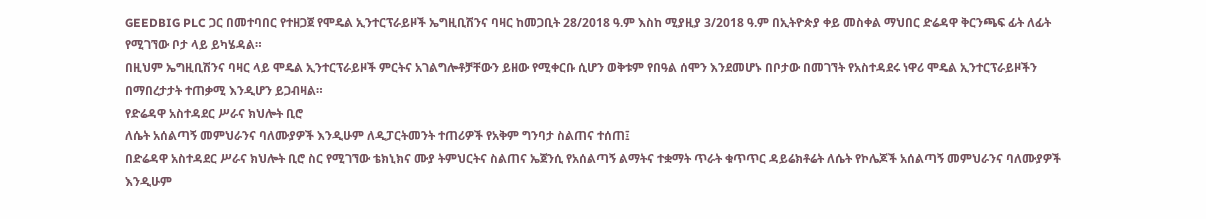GEEDBIG PLC ጋር በመተባበር የተዘጋጀ የሞዴል ኢንተርፕራይዞች ኤግዚቢሽንና ባዛር ከመጋቢት 28/2018 ዓ.ም እስከ ሚያዚያ 3/2018 ዓ.ም በኢትዮጵያ ቀይ መስቀል ማህበር ድሬዳዋ ቅርንጫፍ ፊት ለፊት የሚገኘው ቦታ ላይ ይካሄዳል።
በዚህም ኤግዚቢሽንና ባዛር ላይ ሞዴል ኢንተርፕራይዞች ምርትና አገልግሎቶቻቸውን ይዘው የሚቀርቡ ሲሆን ወቅቱም የበዓል ሰሞን እንደመሆኑ በቦታው በመገኘት የአስተዳደሩ ነዋሪ ሞዴል ኢንተርፕራይዞችን በማበረታታት ተጠቃሚ እንዲሆን ይጋብዛል።
የድሬዳዋ አስተዳደር ሥራና ክህሎት ቢሮ
ለሴት አሰልጣኝ መምህራንና ባለሙያዎች እንዲሁም ለዲፓርትመንት ተጠሪዎች የአቅም ግንባታ ስልጠና ተሰጠ፤
በድሬዳዋ አስተዳደር ሥራና ክህሎት ቢሮ ስር የሚገኘው ቴክኒክና ሙያ ትምህርትና ስልጠና ኤጀንሲ የአሰልጣኝ ልማትና ተቋማት ጥራት ቁጥጥር ዳይሬክቶሬት ለሴት የኮሌጆች አሰልጣኝ መምህራንና ባለሙያዎች እንዲሁም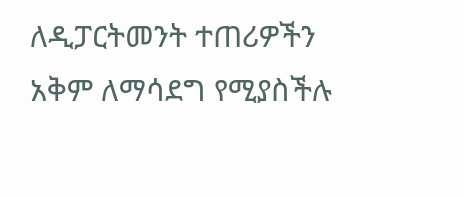ለዲፓርትመንት ተጠሪዎችን አቅም ለማሳደግ የሚያስችሉ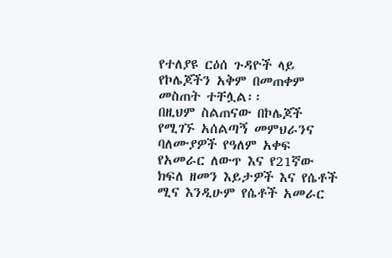የተለያዩ ርዕሰ ጉዳዮች ላይ የኮሌጆችን አቅም በመጠቀም መስጠት ተቸሏል፡፡
በዚህም ስልጠናው በኮሌጆች የሚገኙ አሰልጣኝ መምህራንና ባለሙያዎች የዓለም አቀፍ የአመራር ለውጥ እና የ21ኛው ክፍለ ዘመን እይታዎች እና የሴቶች ሚና እንዲሁም የሴቶች አመራር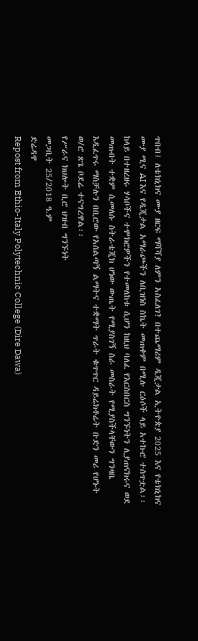ጥበብ፤ ለቴክኒክና ሙያ ዘርፍ ማሻሻያ ለምን አስፈለገ? በተጨማሪም ዲጂታል ኢትዮጵያ 2025 እና የቴክኒክና ሙያ ሚና AI እና የዲጂታል አማራጮችን ለቢዝነስ ስኬት መጠቀም በሚሉ ርዕሶች ላይ አተኩሮ ተሰጥቷል፡፡
ከላይ በተዘረዘሩ ሃሳቦችና ተሞክሮዎችን የተመለከቱ ሲሆን ከዚህ ባለፈ የእርስበርስ ግንኙነትን ሊያጠናክሩና ወደ መጡበት ተቋም ሲመለሱ ስትራቴጂክ ሆነው ውጤት የሚያስገኝ ስራ መስራት የሚያስችላቸውን ግንዛቤ እዲፈጥሩ ማስቻሉን በቢሮው የአሰልጣኝ ልማትና ተቋማት ጥራት ቁጥጥር ዳይሬክቶሬት ቡድን መሪ የሆኑት ወ/ሮ ጽጌ ቦደሬ ተናግረዋል፡፡
የሥራና ክህሎት ቢሮ ህዝብ ግንኙነት
መጋቢት 25/2018 ዓ.ም
ድሬዳዋ
Repost from Ethio-Italy Polytechnic College (Dire Dawa)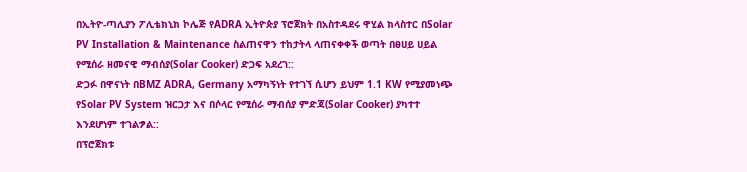በኢትዮ-ጣሊያን ፖሊቴክኒክ ኮሌጅ የADRA ኢትዮጵያ ፕሮጀክት በአስተዳደሩ ዋሂል ክላስተር በSolar PV Installation & Maintenance ስልጠናዋን ተከታትላ ላጠናቀቀች ወጣት በፀሀይ ሀይል የሚሰራ ዘመናዊ ማብሰያ(Solar Cooker) ድጋፍ አደረገ::
ድጋፉ በዋናነት በBMZ ADRA, Germany አማካኝነት የተገኘ ሲሆን ይህም 1.1 KW የሚያመነጭ የSolar PV System ዝርጋታ እና በሶላር የሚሰራ ማብሰያ ምድጃ(Solar Cooker) ያካተተ እንደሆነም ተገልፇል::
በፕሮጀክቱ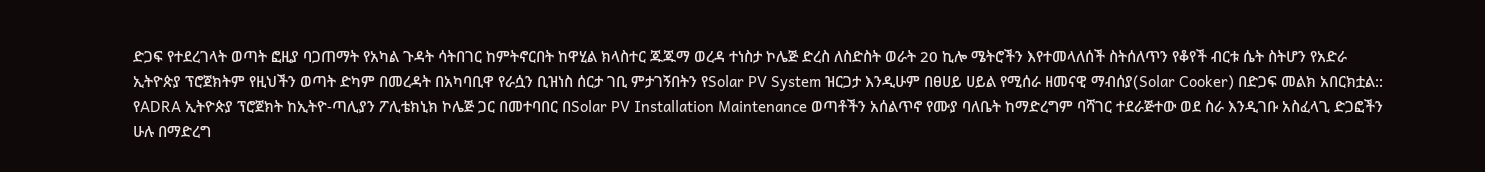ድጋፍ የተደረገላት ወጣት ፎዚያ ባጋጠማት የአካል ጉዳት ሳትበገር ከምትኖርበት ከዋሂል ክላስተር ጁጁማ ወረዳ ተነስታ ኮሌጅ ድረስ ለስድስት ወራት 20 ኪሎ ሜትሮችን እየተመላለሰች ስትሰለጥን የቆየች ብርቱ ሴት ስትሆን የአድራ ኢትዮጵያ ፕሮጀክትም የዚህችን ወጣት ድካም በመረዳት በአካባቢዋ የራሷን ቢዝነስ ሰርታ ገቢ ምታገኝበትን የSolar PV System ዝርጋታ እንዲሁም በፀሀይ ሀይል የሚሰራ ዘመናዊ ማብሰያ(Solar Cooker) በድጋፍ መልክ አበርክቷል::
የADRA ኢትዮጵያ ፕሮጀክት ከኢትዮ-ጣሊያን ፖሊቴክኒክ ኮሌጅ ጋር በመተባበር በSolar PV Installation Maintenance ወጣቶችን አሰልጥኖ የሙያ ባለቤት ከማድረግም ባሻገር ተደራጅተው ወደ ስራ እንዲገቡ አስፈላጊ ድጋፎችን ሁሉ በማድረግ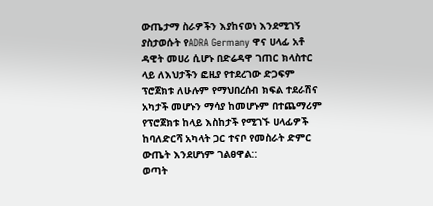ውጤታማ ስራዎችን እያከናወነ እንደሚገኝ ያስታወሱት የADRA Germany ዋና ሀላፊ አቶ ዳዊት መሀሪ ሲሆኑ በድሬዳዋ ገጠር ክላስተር ላይ ለእህታችን ፎዚያ የተደረገው ድጋፍም ፕሮጀክቱ ለሁሉም የማህበረሰብ ክፍል ተደራሽና አካታች መሆኑን ማሳያ ከመሆኑም በተጨማሪም የፕሮጀክቱ ከላይ እስከታች የሚገኙ ሀላፊዎች ከባለድርሻ አካላት ጋር ተናቦ የመስራት ድምር ውጤት እንደሆነም ገልፀዋል::
ወጣት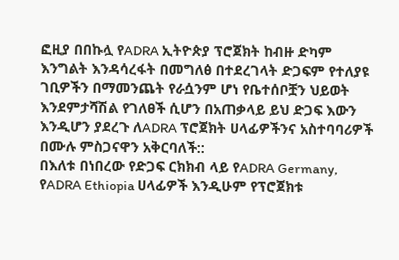ፎዚያ በበኩሏ የADRA ኢትዮጵያ ፕሮጀክት ከብዙ ድካም እንግልት እንዳሳረፋት በመግለፅ በተደረገላት ድጋፍም የተለያዩ ገቢዎችን በማመንጨት የራሷንም ሆነ የቤተሰቦቿን ህይወት እንደምታሻሽል የገለፀች ሲሆን በአጠቃላይ ይህ ድጋፍ እውን እንዲሆን ያደረጉ ለADRA ፕሮጀክት ሀላፊዎችንና አስተባባሪዎች በሙሉ ምስጋናዋን አቅርባለች::
በእለቱ በነበረው የድጋፍ ርክክብ ላይ የADRA Germany, የADRA Ethiopia ሀላፊዎች እንዲሁም የፕሮጀክቱ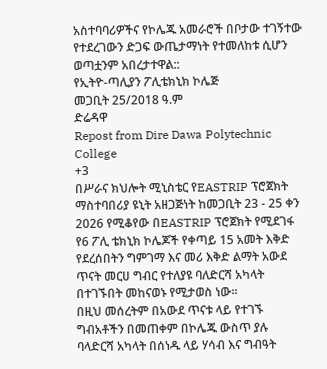አስተባባሪዎችና የኮሌጁ አመራሮች በቦታው ተገኝተው የተደረገውን ድጋፍ ውጤታማነት የተመለከቱ ሲሆን ወጣቷንም አበረታተዋል::
የኢትዮ-ጣሊያን ፖሊቴክኒክ ኮሌጅ
መጋቢት 25/2018 ዓ.ም
ድሬዳዋ
Repost from Dire Dawa Polytechnic College
+3
በሥራና ክህሎት ሚኒስቴር የEASTRIP ፕሮጀክት ማስተባበሪያ ዩኒት አዘጋጅነት ከመጋቢት 23 - 25 ቀን 2026 የሚቆየው በEASTRIP ፕሮጀክት የሚደገፋ የ6 ፖሊ ቴክኒክ ኮሌጆች የቀጣይ 15 አመት እቅድ የደረሰበትን ግምገማ እና መሪ እቅድ ልማት አውደ ጥናት መርሀ ግብር የተለያዩ ባለድርሻ አካላት በተገኙበት መከናወኑ የሚታወስ ነው፡፡
በዚህ መሰረትም በአውደ ጥናቱ ላይ የተገኙ ግብአቶችን በመጠቀም በኮሌጁ ውስጥ ያሉ ባላድርሻ አካላት በሰነዱ ላይ ሃሳብ እና ግብዓት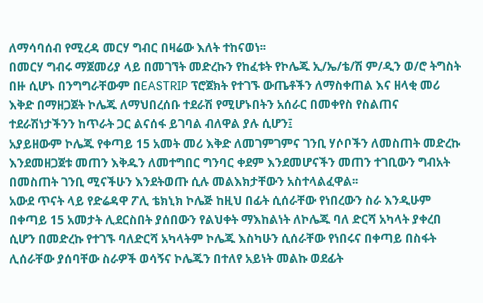ለማሳባሰብ የሚረዳ መርሃ ግብር በዛሬው እለት ተከናወነ፡፡
በመርሃ ግብሩ ማጀመሪያ ላይ በመገኘት መድረኩን የከፈቱት የኮሌጁ ኢ/ኤ/ቴ/ሽ ም/ዲን ወ/ሮ ትግስት በዙ ሲሆኑ በንግግራቸውም በEASTRIP ፕሮጀክት የተገኙ ውጤቶችን ለማስቀጠል እና ዘላቂ መሪ እቅድ በማዘጋጀት ኮሌጁ ለማህበረሰቡ ተደራሽ የሚሆኑበትን አሰራር በመቀየስ የስልጠና ተደራሽነታችንን ከጥራት ጋር ልናሰፋ ይገባል ብለዋል ያሉ ሲሆን፤
አያይዘውም ኮሌጁ የቀጣይ 15 አመት መሪ እቅድ ለመገምገምና ገንቢ ሃሶቦችን ለመስጠት መድረኩ እንደመዘጋጀቱ መጠን እቅዱን ለመተግበር ግንባር ቀደም እንደመሆናችን መጠን ተገቢውን ግብአት በመስጠት ገንቢ ሚናችሁን እንደትወጡ ሲሉ መልእክታቸውን አስተላልፈዋል፡፡
አውደ ጥናት ላይ የድሬዳዋ ፖሊ ቴክኒክ ኮሌጅ ከዚህ በፊት ሲሰራቸው የነበረውን ስራ እንዲሁም በቀጣይ 15 አመታት ሊደርስበት ያሰበውን የልህቀት ማእከልነት ለኮሌጁ ባለ ድርሻ አካላት ያቀረበ ሲሆን በመድረኩ የተገኙ ባለድርሻ አካላትም ኮሌጁ እስካሁን ሲሰራቸው የነበሩና በቀጣይ በስፋት ሊሰራቸው ያሰባቸው ስራዎች ወሳኝና ኮሌጁን በተለየ አይነት መልኩ ወደፊት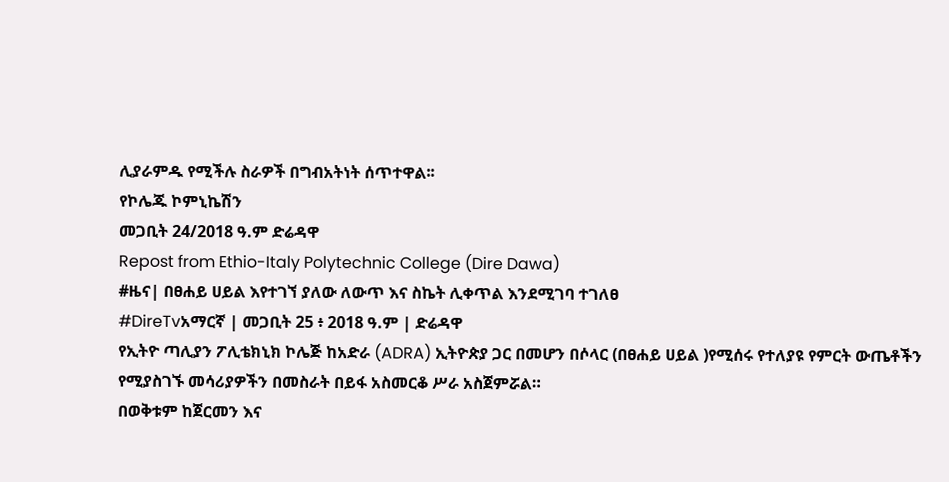ሊያራምዱ የሚችሉ ስራዎች በግብአትነት ሰጥተዋል፡፡
የኮሌጁ ኮምኒኬሽን
መጋቢት 24/2018 ዓ.ም ድሬዳዋ
Repost from Ethio-Italy Polytechnic College (Dire Dawa)
#ዜና| በፀሐይ ሀይል እየተገኘ ያለው ለውጥ እና ስኬት ሊቀጥል እንደሚገባ ተገለፀ
#DireTvአማርኛ | መጋቢት 25 ፥ 2018 ዓ.ም | ድሬዳዋ
የኢትዮ ጣሊያን ፖሊቴክኒክ ኮሌጅ ከአድራ (ADRA) ኢትዮጵያ ጋር በመሆን በሶላር (በፀሐይ ሀይል )የሚሰሩ የተለያዩ የምርት ውጤቶችን የሚያስገኙ መሳሪያዎችን በመስራት በይፋ አስመርቆ ሥራ አስጀምሯል።
በወቅቱም ከጀርመን እና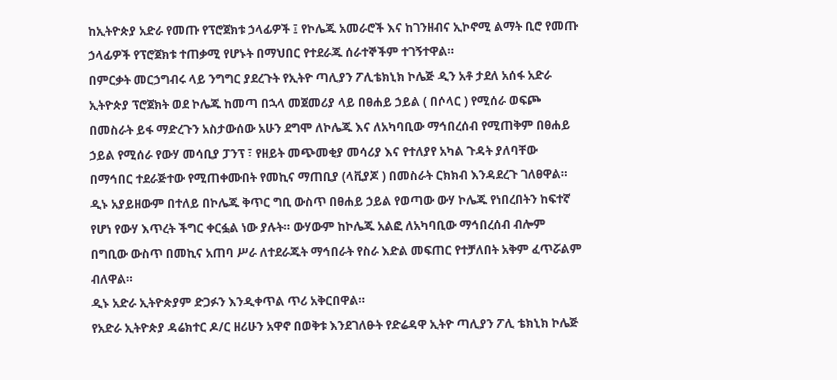ከኢትዮጵያ አድራ የመጡ የፕሮጀክቱ ኃላፊዎች ፤ የኮሌጁ አመራሮች እና ከገንዘብና ኢኮኖሚ ልማት ቢሮ የመጡ ኃላፊዎች የፕሮጀክቱ ተጠቃሚ የሆኑት በማህበር የተደራጁ ሰራተኞችም ተገኝተዋል።
በምርቃት መርኃግብሩ ላይ ንግግር ያደረጉት የኢትዮ ጣሊያን ፖሊቴክኒክ ኮሌጅ ዲን አቶ ታደለ አሰፋ አድራ ኢትዮጵያ ፕሮጀክት ወደ ኮሌጁ ከመጣ በኋላ መጀመሪያ ላይ በፀሐይ ኃይል ( በሶላር ) የሚሰራ ወፍጮ በመስራት ይፋ ማድረጉን አስታውሰው አሁን ደግሞ ለኮሌጁ እና ለአካባቢው ማኅበረሰብ የሚጠቅም በፀሐይ ኃይል የሚሰራ የውሃ መሳቢያ ፓንፕ ፣ የዘይት መጭመቂያ መሳሪያ እና የተለያየ አካል ጉዳት ያለባቸው በማኅበር ተደራጅተው የሚጠቀሙበት የመኪና ማጠቢያ (ላቪያጆ ) በመስራት ርክክብ እንዳደረጉ ገለፀዋል።
ዲኑ አያይዘውም በተለይ በኮሌጁ ቅጥር ግቢ ውስጥ በፀሐይ ኃይል የወጣው ውሃ ኮሌጁ የነበረበትን ከፍተኛ የሆነ የውሃ እጥረት ችግር ቀርፏል ነው ያሉት። ውሃውም ከኮሌጁ አልፎ ለአካባቢው ማኅበረሰብ ብሎም በግቢው ውስጥ በመኪና አጠባ ሥራ ለተደራጁት ማኅበራት የስራ እድል መፍጠር የተቻለበት አቅም ፈጥሯልም ብለዋል።
ዲኑ አድራ ኢትዮጵያም ድጋፉን እንዲቀጥል ጥሪ አቅርበዋል።
የአድራ ኢትዮጵያ ዳሬክተር ዶ/ር ዘሪሁን አዋኖ በወቅቱ እንደገለፁት የድሬዳዋ ኢትዮ ጣሊያን ፖሊ ቴክኒክ ኮሌጅ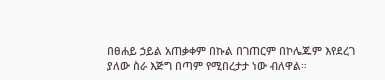በፀሐይ ኃይል አጠቃቀም በኩል በገጠርም በኮሌጁም እየደረገ ያለው ስራ እጅግ በጣም የሚበረታታ ነው ብለዋል።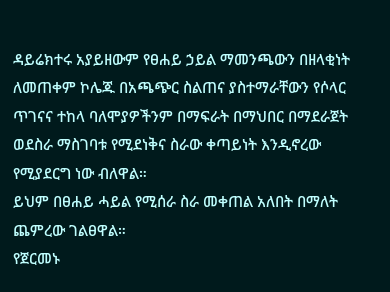ዳይሬክተሩ አያይዘውም የፀሐይ ኃይል ማመንጫውን በዘላቂነት ለመጠቀም ኮሌጁ በአጫጭር ስልጠና ያስተማራቸውን የሶላር ጥገናና ተከላ ባለሞያዎችንም በማፍራት በማህበር በማደራጀት ወደስራ ማስገባቱ የሚደነቅና ስራው ቀጣይነት እንዲኖረው የሚያደርግ ነው ብለዋል።
ይህም በፀሐይ ሓይል የሚሰራ ስራ መቀጠል አለበት በማለት ጨምረው ገልፀዋል።
የጀርመኑ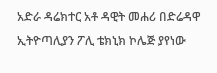አድራ ዳሬክተር አቶ ዳዊት መሐሪ በድሬዳዋ ኢትዮጣሊያን ፖሊ ቴክኒክ ኮሌጅ ያየነው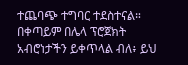ተጨባጭ ተግባር ተደስተናል። በቀጣይም በሌላ ፕሮጀክት አብሮነታችን ይቀጥላል ብለ፥ ይህ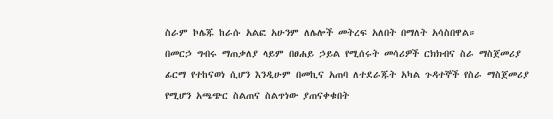ስራም ኮሌጁ ከራሱ አልፎ አሁንም ለሌሎች መትረፍ አለበት በማለት አሳስበዋል።
በመርኃ ግብሩ ማጠቃለያ ላይም በፀሐይ ኃይል የሚሰሩት መሳሪዎች ርክክብና ስራ ማስጀመሪያ ፊርማ የተከናወነ ሲሆን እንዲሁም በመኪና አጠባ ለተደራጁት አካል ጉዳተኞች የስራ ማስጀመሪያ የሚሆን አጫጭር ስልጠና ስልጥነው ያጠናቀቁበት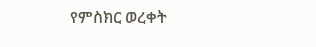የምስክር ወረቀት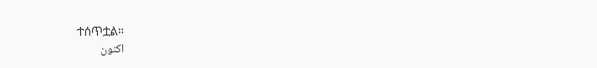ተሰጥቷል።
اکنون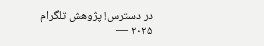در دسترس! پژوهش تلگرام ۲۰۲۵ —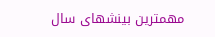مهمترین بینشهای سال